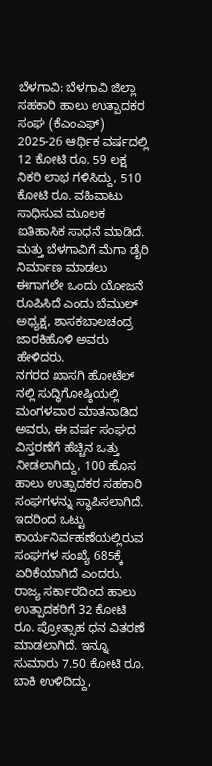ಬೆಳಗಾವಿ: ಬೆಳಗಾವಿ ಜಿಲ್ಲಾ ಸಹಕಾರಿ ಹಾಲು ಉತ್ಪಾದಕರ ಸಂಘ (ಕೆಎಂಎಫ್) 2025-26 ಆರ್ಥಿಕ ವರ್ಷದಲ್ಲಿ 12 ಕೋಟಿ ರೂ. 59 ಲಕ್ಷ ನಿಕರಿ ಲಾಭ ಗಳಿಸಿದ್ದು, 510 ಕೋಟಿ ರೂ. ವಹಿವಾಟು ಸಾಧಿಸುವ ಮೂಲಕ ಐತಿಹಾಸಿಕ ಸಾಧನೆ ಮಾಡಿದೆ. ಮತ್ತು ಬೆಳಗಾವಿಗೆ ಮೆಗಾ ಡೈರಿ ನಿರ್ಮಾಣ ಮಾಡಲು ಈಗಾಗಲೇ ಒಂದು ಯೋಜನೆ ರೂಪಿಸಿದೆ ಎಂದು ಬೆಮುಲ್ ಅಧ್ಯಕ್ಷ, ಶಾಸಕಬಾಲಚಂದ್ರ ಜಾರಕಿಹೊಳಿ ಅವರು ಹೇಳಿದರು.
ನಗರದ ಖಾಸಗಿ ಹೋಟೆಲ್ ನಲ್ಲಿ ಸುದ್ಧಿಗೋಷ್ಠಿಯಲ್ಲಿ ಮಂಗಳವಾರ ಮಾತನಾಡಿದ ಅವರು, ಈ ವರ್ಷ ಸಂಘದ ವಿಸ್ತರಣೆಗೆ ಹೆಚ್ಚಿನ ಒತ್ತು ನೀಡಲಾಗಿದ್ದು, 100 ಹೊಸ ಹಾಲು ಉತ್ಪಾದಕರ ಸಹಕಾರಿ ಸಂಘಗಳನ್ನು ಸ್ಥಾಪಿಸಲಾಗಿದೆ. ಇದರಿಂದ ಒಟ್ಟು ಕಾರ್ಯನಿರ್ವಹಣೆಯಲ್ಲಿರುವ ಸಂಘಗಳ ಸಂಖ್ಯೆ 685ಕ್ಕೆ ಏರಿಕೆಯಾಗಿದೆ ಎಂದರು.
ರಾಜ್ಯ ಸರ್ಕಾರದಿಂದ ಹಾಲು ಉತ್ಪಾದಕರಿಗೆ 32 ಕೋಟಿ ರೂ. ಪ್ರೋತ್ಸಾಹ ಧನ ವಿತರಣೆ ಮಾಡಲಾಗಿದೆ. ಇನ್ನೂ ಸುಮಾರು 7.50 ಕೋಟಿ ರೂ. ಬಾಕಿ ಉಳಿದಿದ್ದು,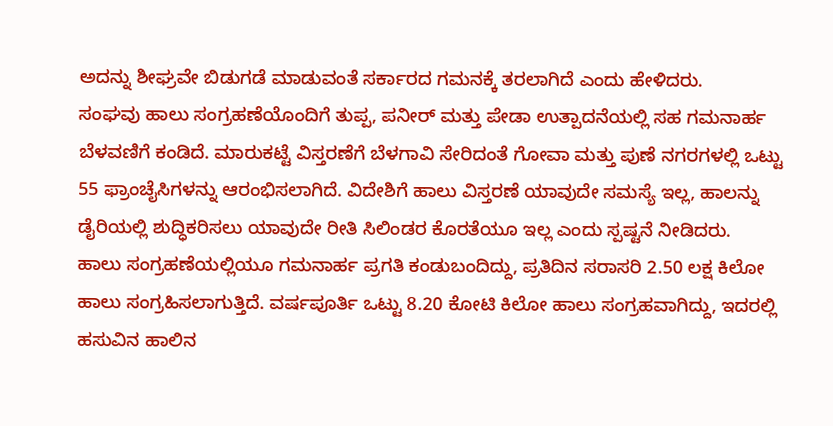ಅದನ್ನು ಶೀಘ್ರವೇ ಬಿಡುಗಡೆ ಮಾಡುವಂತೆ ಸರ್ಕಾರದ ಗಮನಕ್ಕೆ ತರಲಾಗಿದೆ ಎಂದು ಹೇಳಿದರು.
ಸಂಘವು ಹಾಲು ಸಂಗ್ರಹಣೆಯೊಂದಿಗೆ ತುಪ್ಪ, ಪನೀರ್ ಮತ್ತು ಪೇಡಾ ಉತ್ಪಾದನೆಯಲ್ಲಿ ಸಹ ಗಮನಾರ್ಹ ಬೆಳವಣಿಗೆ ಕಂಡಿದೆ. ಮಾರುಕಟ್ಟೆ ವಿಸ್ತರಣೆಗೆ ಬೆಳಗಾವಿ ಸೇರಿದಂತೆ ಗೋವಾ ಮತ್ತು ಪುಣೆ ನಗರಗಳಲ್ಲಿ ಒಟ್ಟು 55 ಫ್ರಾಂಚೈಸಿಗಳನ್ನು ಆರಂಭಿಸಲಾಗಿದೆ. ವಿದೇಶಿಗೆ ಹಾಲು ವಿಸ್ತರಣೆ ಯಾವುದೇ ಸಮಸ್ಯೆ ಇಲ್ಲ, ಹಾಲನ್ನು ಡೈರಿಯಲ್ಲಿ ಶುದ್ಧಿಕರಿಸಲು ಯಾವುದೇ ರೀತಿ ಸಿಲಿಂಡರ ಕೊರತೆಯೂ ಇಲ್ಲ ಎಂದು ಸ್ಪಷ್ಟನೆ ನೀಡಿದರು.
ಹಾಲು ಸಂಗ್ರಹಣೆಯಲ್ಲಿಯೂ ಗಮನಾರ್ಹ ಪ್ರಗತಿ ಕಂಡುಬಂದಿದ್ದು, ಪ್ರತಿದಿನ ಸರಾಸರಿ 2.50 ಲಕ್ಷ ಕಿಲೋ ಹಾಲು ಸಂಗ್ರಹಿಸಲಾಗುತ್ತಿದೆ. ವರ್ಷಪೂರ್ತಿ ಒಟ್ಟು 8.20 ಕೋಟಿ ಕಿಲೋ ಹಾಲು ಸಂಗ್ರಹವಾಗಿದ್ದು, ಇದರಲ್ಲಿ ಹಸುವಿನ ಹಾಲಿನ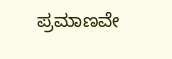ಪ್ರಮಾಣವೇ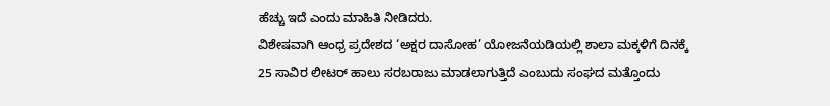ಹೆಚ್ಚು ಇದೆ ಎಂದು ಮಾಹಿತಿ ನೀಡಿದರು.
ವಿಶೇಷವಾಗಿ ಆಂಧ್ರ ಪ್ರದೇಶದ ‘ಅಕ್ಷರ ದಾಸೋಹ’ ಯೋಜನೆಯಡಿಯಲ್ಲಿ ಶಾಲಾ ಮಕ್ಕಳಿಗೆ ದಿನಕ್ಕೆ 25 ಸಾವಿರ ಲೀಟರ್ ಹಾಲು ಸರಬರಾಜು ಮಾಡಲಾಗುತ್ತಿದೆ ಎಂಬುದು ಸಂಘದ ಮತ್ತೊಂದು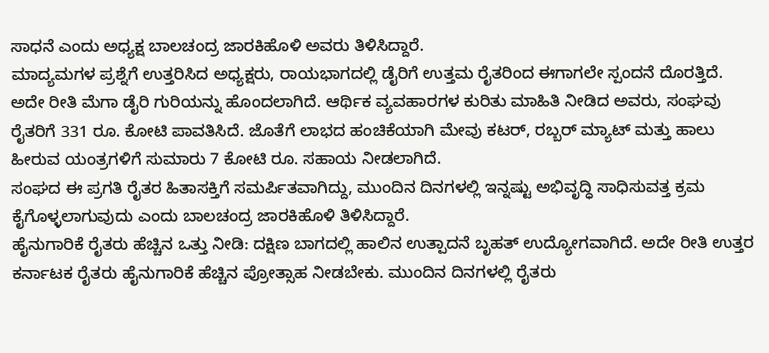ಸಾಧನೆ ಎಂದು ಅಧ್ಯಕ್ಷ ಬಾಲಚಂದ್ರ ಜಾರಕಿಹೊಳಿ ಅವರು ತಿಳಿಸಿದ್ದಾರೆ.
ಮಾದ್ಯಮಗಳ ಪ್ರಶ್ನೆಗೆ ಉತ್ತರಿಸಿದ ಅಧ್ಯಕ್ಷರು, ರಾಯಭಾಗದಲ್ಲಿ ಡೈರಿಗೆ ಉತ್ತಮ ರೈತರಿಂದ ಈಗಾಗಲೇ ಸ್ಪಂದನೆ ದೊರತ್ತಿದೆ. ಅದೇ ರೀತಿ ಮೆಗಾ ಡೈರಿ ಗುರಿಯನ್ನು ಹೊಂದಲಾಗಿದೆ. ಆರ್ಥಿಕ ವ್ಯವಹಾರಗಳ ಕುರಿತು ಮಾಹಿತಿ ನೀಡಿದ ಅವರು, ಸಂಘವು ರೈತರಿಗೆ 331 ರೂ. ಕೋಟಿ ಪಾವತಿಸಿದೆ. ಜೊತೆಗೆ ಲಾಭದ ಹಂಚಿಕೆಯಾಗಿ ಮೇವು ಕಟರ್, ರಬ್ಬರ್ ಮ್ಯಾಟ್ ಮತ್ತು ಹಾಲು ಹೀರುವ ಯಂತ್ರಗಳಿಗೆ ಸುಮಾರು 7 ಕೋಟಿ ರೂ. ಸಹಾಯ ನೀಡಲಾಗಿದೆ.
ಸಂಘದ ಈ ಪ್ರಗತಿ ರೈತರ ಹಿತಾಸಕ್ತಿಗೆ ಸಮರ್ಪಿತವಾಗಿದ್ದು, ಮುಂದಿನ ದಿನಗಳಲ್ಲಿ ಇನ್ನಷ್ಟು ಅಭಿವೃದ್ಧಿ ಸಾಧಿಸುವತ್ತ ಕ್ರಮ ಕೈಗೊಳ್ಳಲಾಗುವುದು ಎಂದು ಬಾಲಚಂದ್ರ ಜಾರಕಿಹೊಳಿ ತಿಳಿಸಿದ್ದಾರೆ.
ಹೈನುಗಾರಿಕೆ ರೈತರು ಹೆಚ್ಚಿನ ಒತ್ತು ನೀಡಿ: ದಕ್ಷಿಣ ಬಾಗದಲ್ಲಿ ಹಾಲಿನ ಉತ್ಪಾದನೆ ಬೃಹತ್ ಉದ್ಯೋಗವಾಗಿದೆ. ಅದೇ ರೀತಿ ಉತ್ತರ ಕರ್ನಾಟಕ ರೈತರು ಹೈನುಗಾರಿಕೆ ಹೆಚ್ಚಿನ ಪ್ರೋತ್ಸಾಹ ನೀಡಬೇಕು. ಮುಂದಿನ ದಿನಗಳಲ್ಲಿ ರೈತರು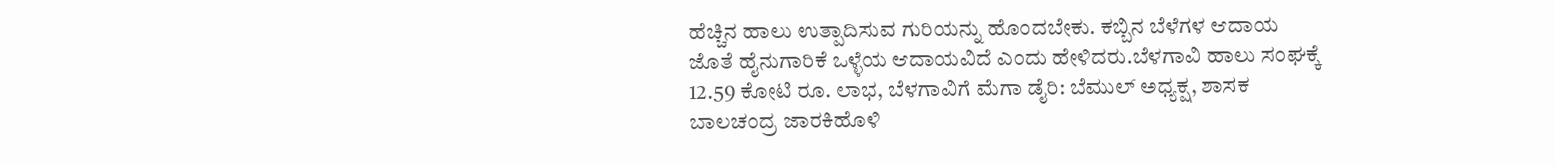ಹೆಚ್ಚಿನ ಹಾಲು ಉತ್ಪಾದಿಸುವ ಗುರಿಯನ್ನು ಹೊಂದಬೇಕು. ಕಬ್ಬಿನ ಬೆಳೆಗಳ ಆದಾಯ ಜೊತೆ ಹೈನುಗಾರಿಕೆ ಒಳ್ಳೆಯ ಆದಾಯವಿದೆ ಎಂದು ಹೇಳಿದರು.ಬೆಳಗಾವಿ ಹಾಲು ಸಂಘಕ್ಕೆ 12.59 ಕೋಟಿ ರೂ. ಲಾಭ, ಬೆಳಗಾವಿಗೆ ಮೆಗಾ ಡೈರಿ: ಬೆಮುಲ್ ಅಧ್ಯಕ್ಷ, ಶಾಸಕ ಬಾಲಚಂದ್ರ ಜಾರಕಿಹೊಳಿ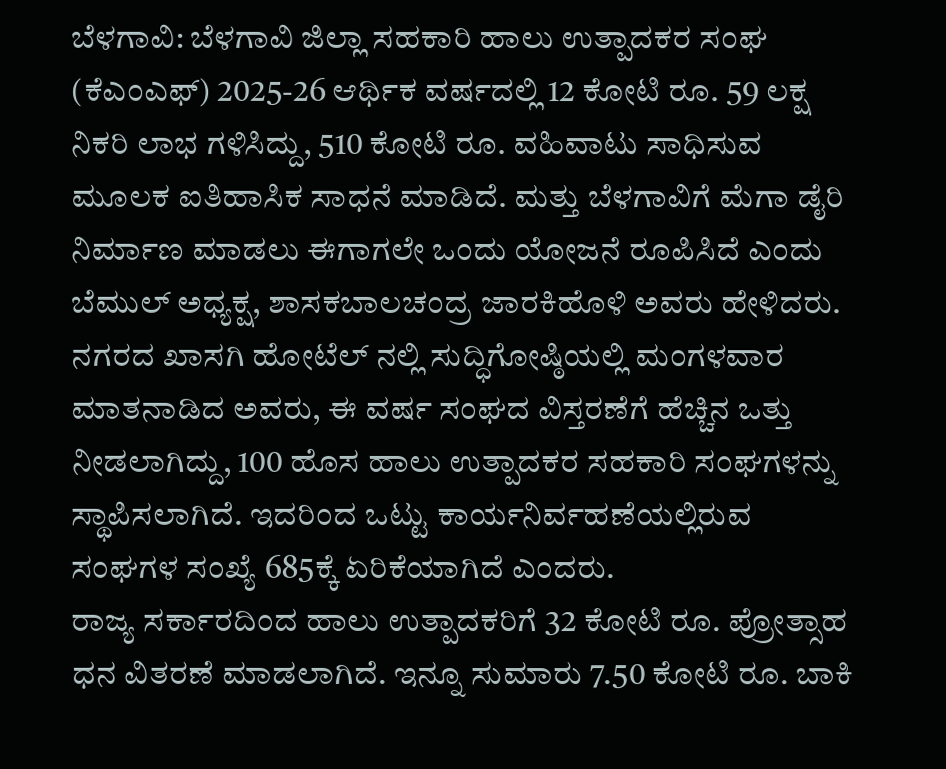ಬೆಳಗಾವಿ: ಬೆಳಗಾವಿ ಜಿಲ್ಲಾ ಸಹಕಾರಿ ಹಾಲು ಉತ್ಪಾದಕರ ಸಂಘ (ಕೆಎಂಎಫ್) 2025-26 ಆರ್ಥಿಕ ವರ್ಷದಲ್ಲಿ 12 ಕೋಟಿ ರೂ. 59 ಲಕ್ಷ ನಿಕರಿ ಲಾಭ ಗಳಿಸಿದ್ದು, 510 ಕೋಟಿ ರೂ. ವಹಿವಾಟು ಸಾಧಿಸುವ ಮೂಲಕ ಐತಿಹಾಸಿಕ ಸಾಧನೆ ಮಾಡಿದೆ. ಮತ್ತು ಬೆಳಗಾವಿಗೆ ಮೆಗಾ ಡೈರಿ ನಿರ್ಮಾಣ ಮಾಡಲು ಈಗಾಗಲೇ ಒಂದು ಯೋಜನೆ ರೂಪಿಸಿದೆ ಎಂದು ಬೆಮುಲ್ ಅಧ್ಯಕ್ಷ, ಶಾಸಕಬಾಲಚಂದ್ರ ಜಾರಕಿಹೊಳಿ ಅವರು ಹೇಳಿದರು.
ನಗರದ ಖಾಸಗಿ ಹೋಟೆಲ್ ನಲ್ಲಿ ಸುದ್ಧಿಗೋಷ್ಠಿಯಲ್ಲಿ ಮಂಗಳವಾರ ಮಾತನಾಡಿದ ಅವರು, ಈ ವರ್ಷ ಸಂಘದ ವಿಸ್ತರಣೆಗೆ ಹೆಚ್ಚಿನ ಒತ್ತು ನೀಡಲಾಗಿದ್ದು, 100 ಹೊಸ ಹಾಲು ಉತ್ಪಾದಕರ ಸಹಕಾರಿ ಸಂಘಗಳನ್ನು ಸ್ಥಾಪಿಸಲಾಗಿದೆ. ಇದರಿಂದ ಒಟ್ಟು ಕಾರ್ಯನಿರ್ವಹಣೆಯಲ್ಲಿರುವ ಸಂಘಗಳ ಸಂಖ್ಯೆ 685ಕ್ಕೆ ಏರಿಕೆಯಾಗಿದೆ ಎಂದರು.
ರಾಜ್ಯ ಸರ್ಕಾರದಿಂದ ಹಾಲು ಉತ್ಪಾದಕರಿಗೆ 32 ಕೋಟಿ ರೂ. ಪ್ರೋತ್ಸಾಹ ಧನ ವಿತರಣೆ ಮಾಡಲಾಗಿದೆ. ಇನ್ನೂ ಸುಮಾರು 7.50 ಕೋಟಿ ರೂ. ಬಾಕಿ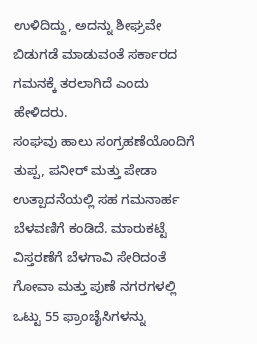ಉಳಿದಿದ್ದು, ಅದನ್ನು ಶೀಘ್ರವೇ ಬಿಡುಗಡೆ ಮಾಡುವಂತೆ ಸರ್ಕಾರದ ಗಮನಕ್ಕೆ ತರಲಾಗಿದೆ ಎಂದು ಹೇಳಿದರು.
ಸಂಘವು ಹಾಲು ಸಂಗ್ರಹಣೆಯೊಂದಿಗೆ ತುಪ್ಪ, ಪನೀರ್ ಮತ್ತು ಪೇಡಾ ಉತ್ಪಾದನೆಯಲ್ಲಿ ಸಹ ಗಮನಾರ್ಹ ಬೆಳವಣಿಗೆ ಕಂಡಿದೆ. ಮಾರುಕಟ್ಟೆ ವಿಸ್ತರಣೆಗೆ ಬೆಳಗಾವಿ ಸೇರಿದಂತೆ ಗೋವಾ ಮತ್ತು ಪುಣೆ ನಗರಗಳಲ್ಲಿ ಒಟ್ಟು 55 ಫ್ರಾಂಚೈಸಿಗಳನ್ನು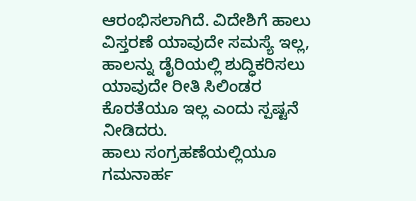ಆರಂಭಿಸಲಾಗಿದೆ. ವಿದೇಶಿಗೆ ಹಾಲು ವಿಸ್ತರಣೆ ಯಾವುದೇ ಸಮಸ್ಯೆ ಇಲ್ಲ, ಹಾಲನ್ನು ಡೈರಿಯಲ್ಲಿ ಶುದ್ಧಿಕರಿಸಲು ಯಾವುದೇ ರೀತಿ ಸಿಲಿಂಡರ ಕೊರತೆಯೂ ಇಲ್ಲ ಎಂದು ಸ್ಪಷ್ಟನೆ ನೀಡಿದರು.
ಹಾಲು ಸಂಗ್ರಹಣೆಯಲ್ಲಿಯೂ ಗಮನಾರ್ಹ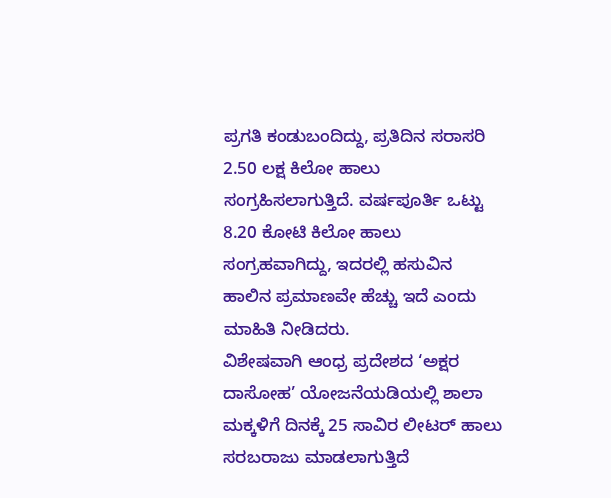ಪ್ರಗತಿ ಕಂಡುಬಂದಿದ್ದು, ಪ್ರತಿದಿನ ಸರಾಸರಿ 2.50 ಲಕ್ಷ ಕಿಲೋ ಹಾಲು ಸಂಗ್ರಹಿಸಲಾಗುತ್ತಿದೆ. ವರ್ಷಪೂರ್ತಿ ಒಟ್ಟು 8.20 ಕೋಟಿ ಕಿಲೋ ಹಾಲು ಸಂಗ್ರಹವಾಗಿದ್ದು, ಇದರಲ್ಲಿ ಹಸುವಿನ ಹಾಲಿನ ಪ್ರಮಾಣವೇ ಹೆಚ್ಚು ಇದೆ ಎಂದು ಮಾಹಿತಿ ನೀಡಿದರು.
ವಿಶೇಷವಾಗಿ ಆಂಧ್ರ ಪ್ರದೇಶದ ‘ಅಕ್ಷರ ದಾಸೋಹ’ ಯೋಜನೆಯಡಿಯಲ್ಲಿ ಶಾಲಾ ಮಕ್ಕಳಿಗೆ ದಿನಕ್ಕೆ 25 ಸಾವಿರ ಲೀಟರ್ ಹಾಲು ಸರಬರಾಜು ಮಾಡಲಾಗುತ್ತಿದೆ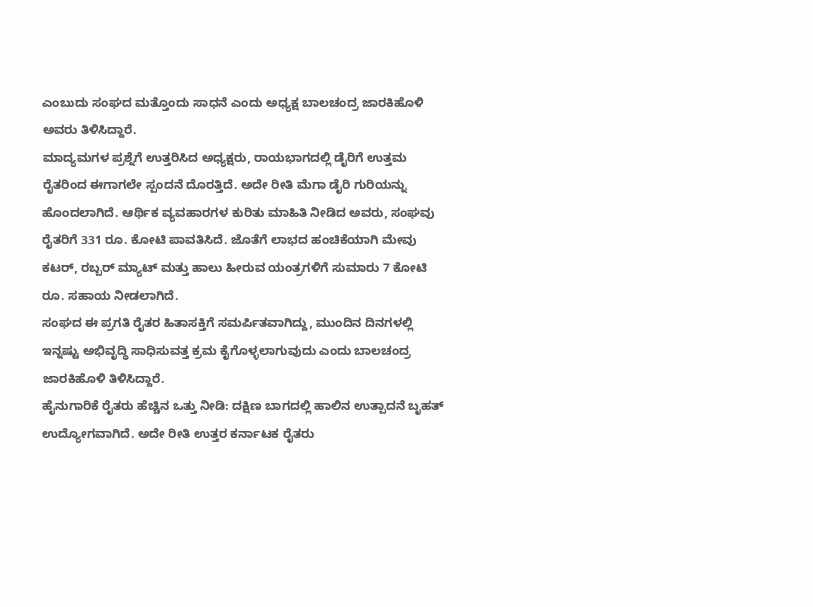ಎಂಬುದು ಸಂಘದ ಮತ್ತೊಂದು ಸಾಧನೆ ಎಂದು ಅಧ್ಯಕ್ಷ ಬಾಲಚಂದ್ರ ಜಾರಕಿಹೊಳಿ ಅವರು ತಿಳಿಸಿದ್ದಾರೆ.
ಮಾದ್ಯಮಗಳ ಪ್ರಶ್ನೆಗೆ ಉತ್ತರಿಸಿದ ಅಧ್ಯಕ್ಷರು, ರಾಯಭಾಗದಲ್ಲಿ ಡೈರಿಗೆ ಉತ್ತಮ ರೈತರಿಂದ ಈಗಾಗಲೇ ಸ್ಪಂದನೆ ದೊರತ್ತಿದೆ. ಅದೇ ರೀತಿ ಮೆಗಾ ಡೈರಿ ಗುರಿಯನ್ನು ಹೊಂದಲಾಗಿದೆ. ಆರ್ಥಿಕ ವ್ಯವಹಾರಗಳ ಕುರಿತು ಮಾಹಿತಿ ನೀಡಿದ ಅವರು, ಸಂಘವು ರೈತರಿಗೆ 331 ರೂ. ಕೋಟಿ ಪಾವತಿಸಿದೆ. ಜೊತೆಗೆ ಲಾಭದ ಹಂಚಿಕೆಯಾಗಿ ಮೇವು ಕಟರ್, ರಬ್ಬರ್ ಮ್ಯಾಟ್ ಮತ್ತು ಹಾಲು ಹೀರುವ ಯಂತ್ರಗಳಿಗೆ ಸುಮಾರು 7 ಕೋಟಿ ರೂ. ಸಹಾಯ ನೀಡಲಾಗಿದೆ.
ಸಂಘದ ಈ ಪ್ರಗತಿ ರೈತರ ಹಿತಾಸಕ್ತಿಗೆ ಸಮರ್ಪಿತವಾಗಿದ್ದು, ಮುಂದಿನ ದಿನಗಳಲ್ಲಿ ಇನ್ನಷ್ಟು ಅಭಿವೃದ್ಧಿ ಸಾಧಿಸುವತ್ತ ಕ್ರಮ ಕೈಗೊಳ್ಳಲಾಗುವುದು ಎಂದು ಬಾಲಚಂದ್ರ ಜಾರಕಿಹೊಳಿ ತಿಳಿಸಿದ್ದಾರೆ.
ಹೈನುಗಾರಿಕೆ ರೈತರು ಹೆಚ್ಚಿನ ಒತ್ತು ನೀಡಿ: ದಕ್ಷಿಣ ಬಾಗದಲ್ಲಿ ಹಾಲಿನ ಉತ್ಪಾದನೆ ಬೃಹತ್ ಉದ್ಯೋಗವಾಗಿದೆ. ಅದೇ ರೀತಿ ಉತ್ತರ ಕರ್ನಾಟಕ ರೈತರು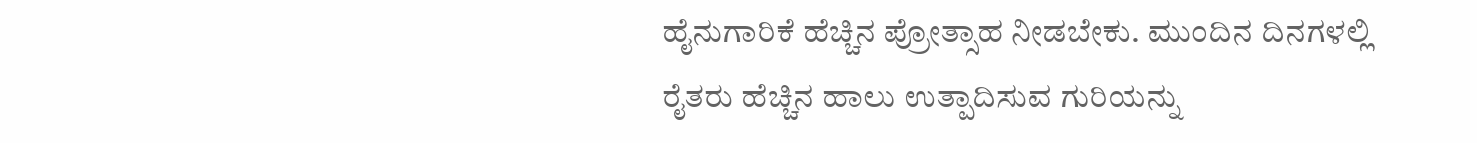ಹೈನುಗಾರಿಕೆ ಹೆಚ್ಚಿನ ಪ್ರೋತ್ಸಾಹ ನೀಡಬೇಕು. ಮುಂದಿನ ದಿನಗಳಲ್ಲಿ ರೈತರು ಹೆಚ್ಚಿನ ಹಾಲು ಉತ್ಪಾದಿಸುವ ಗುರಿಯನ್ನು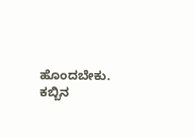ಹೊಂದಬೇಕು. ಕಬ್ಬಿನ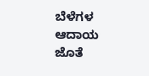ಬೆಳೆಗಳ ಆದಾಯ ಜೊತೆ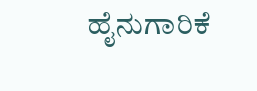ಹೈನುಗಾರಿಕೆ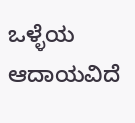ಒಳ್ಳೆಯ ಆದಾಯವಿದೆ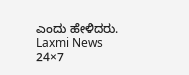ಎಂದು ಹೇಳಿದರು.
Laxmi News 24×7